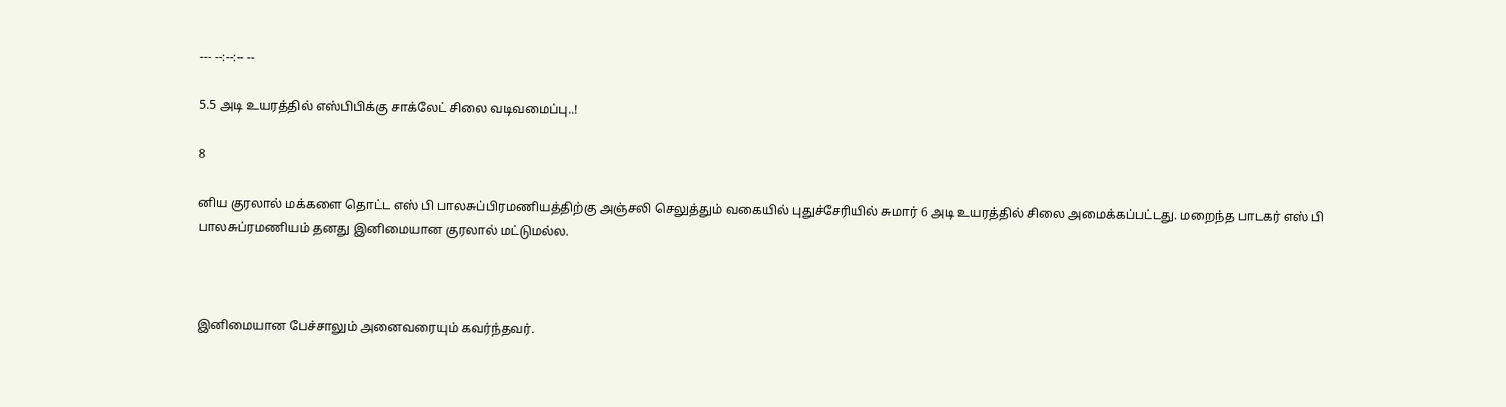--- --:--:-- --

5.5 அடி உயரத்தில் எஸ்‌பி‌பிக்கு சாக்லேட் சிலை வடிவமைப்பு..!

8

னிய குரலால் மக்களை தொட்ட எஸ் பி பாலசுப்பிரமணியத்திற்கு அஞ்சலி செலுத்தும் வகையில் புதுச்சேரியில் சுமார் 6 அடி உயரத்தில் சிலை அமைக்கப்பட்டது. மறைந்த பாடகர் எஸ் பி பாலசுப்ரமணியம் தனது இனிமையான குரலால் மட்டுமல்ல.



இனிமையான பேச்சாலும் அனைவரையும் கவர்ந்தவர்.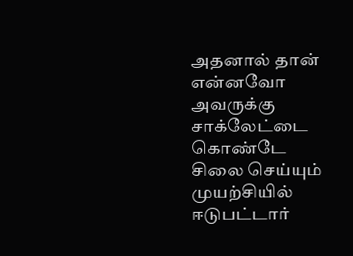அதனால் தான் என்னவோ அவருக்கு சாக்லேட்டை கொண்டே சிலை செய்யும் முயற்சியில் ஈடுபட்டார்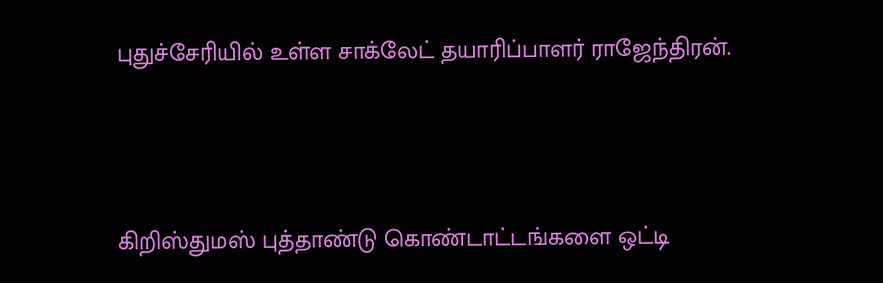புதுச்சேரியில் உள்ள சாக்லேட் தயாரிப்பாளர் ராஜேந்திரன்.



கிறிஸ்துமஸ் புத்தாண்டு கொண்டாட்டங்களை ஒட்டி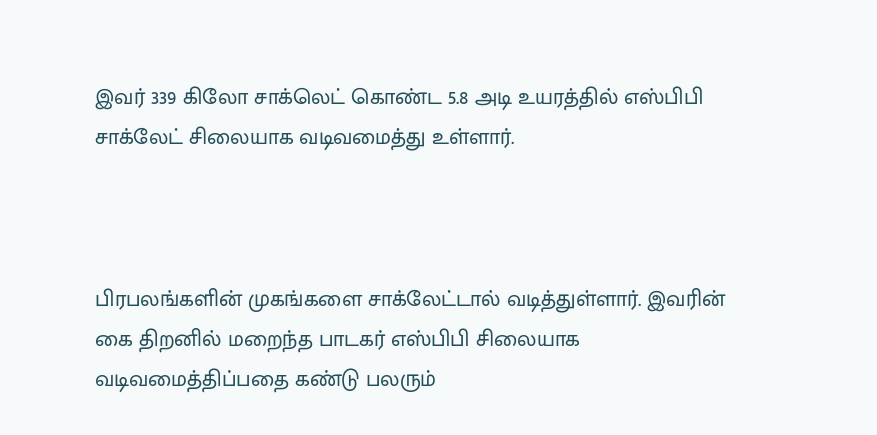இவர் 339 கிலோ சாக்லெட் கொண்ட 5.8 அடி உயரத்தில் எஸ்பிபி சாக்லேட் சிலையாக வடிவமைத்து உள்ளார்.



பிரபலங்களின் முகங்களை சாக்லேட்டால் வடித்துள்ளார். இவரின் கை திறனில் மறைந்த பாடகர் எஸ்‌பி‌பி சிலையாக வடிவமைத்திப்பதை கண்டு பலரும்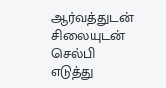ஆர்வத்துடன் சிலையுடன் செல்பி எடுத்து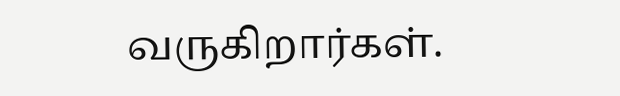வருகிறார்கள்.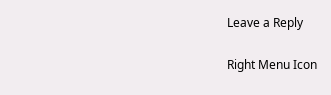Leave a Reply

Right Menu Icon